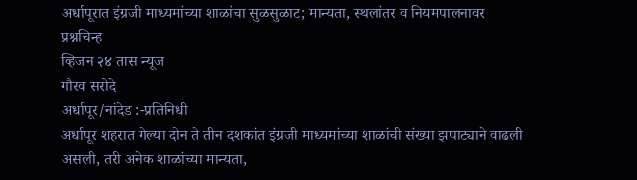अर्धापूरात इंग्रजी माध्यमांच्या शाळांचा सुळसुळाट; मान्यता, स्थलांतर व नियमपालनावर प्रश्नचिन्ह
व्हिजन २४ तास न्यूज
गौरव सरोदे
अर्धापूर/नांदेड :-प्रतिनिधी
अर्धापूर शहरात गेल्या दोन ते तीन दशकांत इंग्रजी माध्यमांच्या शाळांची संख्या झपाट्याने वाढली असली, तरी अनेक शाळांच्या मान्यता,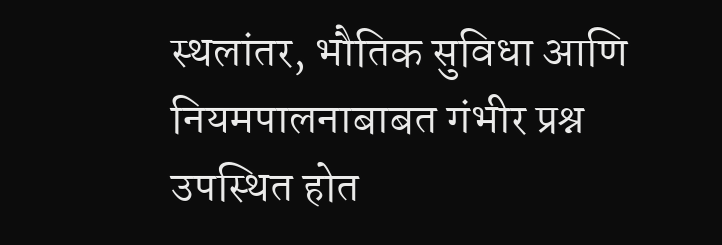स्थलांतर, भौतिक सुविधा आणि नियमपालनाबाबत गंभीर प्रश्न उपस्थित होत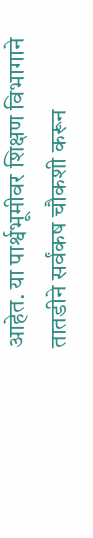आहेत. या पार्श्वभूमीवर शिक्षण विभागाने तातडीने सर्वंकष चौकशी करून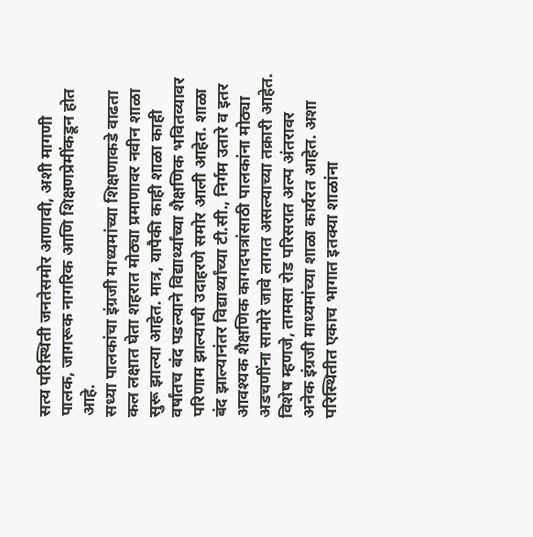सत्य परिस्थिती जनतेसमोर आणावी, अशी मागणी पालक, जागरूक नागरिक आणि शिक्षणप्रेमींकडून होत आहे.
सध्या पालकांचा इंग्रजी माध्यमांच्या शिक्षणाकडे वाढता कल लक्षात घेता शहरात मोठ्या प्रमाणावर नवीन शाळा सुरू झाल्या आहेत. मात्र, यापैकी काही शाळा काही वर्षांतच बंद पडल्याने विद्यार्थ्यांच्या शैक्षणिक भवितव्यावर परिणाम झाल्याची उदाहरणे समोर आली आहेत. शाळा बंद झाल्यानंतर विद्यार्थ्यांच्या टी.सी., निर्गम उतारे व इतर आवश्यक शैक्षणिक कागदपत्रांसाठी पालकांना मोठ्या अडचणींना सामोरे जावे लागत असल्याच्या तक्रारी आहेत.
विशेष म्हणजे, तामसा रोड परिसरात अल्प अंतरावर अनेक इंग्रजी माध्यमांच्या शाळा कार्यरत आहेत. अशा परिस्थितीत एकाच भागात इतक्या शाळांना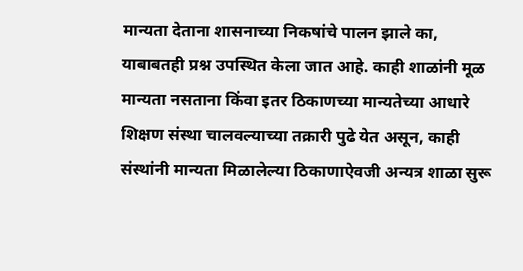मान्यता देताना शासनाच्या निकषांचे पालन झाले का, याबाबतही प्रश्न उपस्थित केला जात आहे. काही शाळांनी मूळ मान्यता नसताना किंवा इतर ठिकाणच्या मान्यतेच्या आधारे शिक्षण संस्था चालवल्याच्या तक्रारी पुढे येत असून, काही संस्थांनी मान्यता मिळालेल्या ठिकाणाऐवजी अन्यत्र शाळा सुरू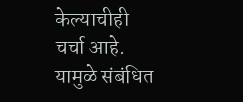केल्याचीही चर्चा आहे.
यामुळे संबंधित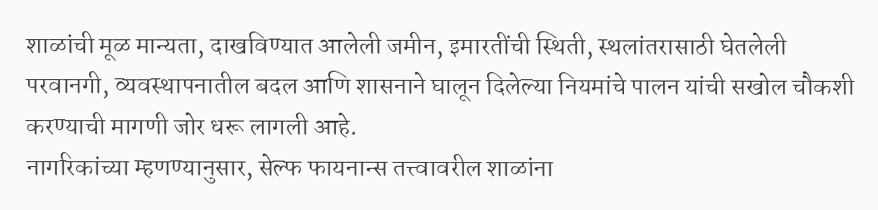शाळांची मूळ मान्यता, दाखविण्यात आलेली जमीन, इमारतींची स्थिती, स्थलांतरासाठी घेतलेली परवानगी, व्यवस्थापनातील बदल आणि शासनाने घालून दिलेल्या नियमांचे पालन यांची सखोल चौकशी करण्याची मागणी जोर धरू लागली आहे.
नागरिकांच्या म्हणण्यानुसार, सेल्फ फायनान्स तत्त्वावरील शाळांना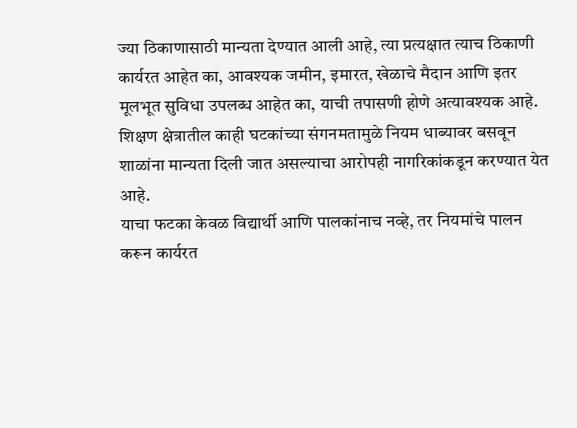ज्या ठिकाणासाठी मान्यता देण्यात आली आहे, त्या प्रत्यक्षात त्याच ठिकाणी कार्यरत आहेत का, आवश्यक जमीन, इमारत, खेळाचे मैदान आणि इतर मूलभूत सुविधा उपलब्ध आहेत का, याची तपासणी होणे अत्यावश्यक आहे. शिक्षण क्षेत्रातील काही घटकांच्या संगनमतामुळे नियम धाब्यावर बसवून शाळांना मान्यता दिली जात असल्याचा आरोपही नागरिकांकडून करण्यात येत आहे.
याचा फटका केवळ विद्यार्थी आणि पालकांनाच नव्हे, तर नियमांचे पालन करून कार्यरत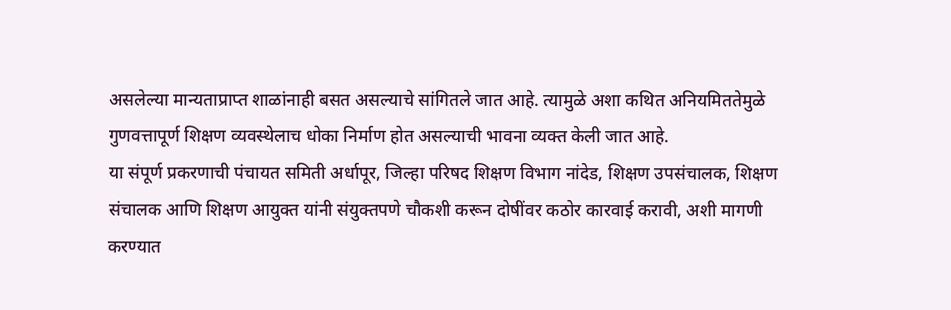असलेल्या मान्यताप्राप्त शाळांनाही बसत असल्याचे सांगितले जात आहे. त्यामुळे अशा कथित अनियमिततेमुळे गुणवत्तापूर्ण शिक्षण व्यवस्थेलाच धोका निर्माण होत असल्याची भावना व्यक्त केली जात आहे.
या संपूर्ण प्रकरणाची पंचायत समिती अर्धापूर, जिल्हा परिषद शिक्षण विभाग नांदेड, शिक्षण उपसंचालक, शिक्षण संचालक आणि शिक्षण आयुक्त यांनी संयुक्तपणे चौकशी करून दोषींवर कठोर कारवाई करावी, अशी मागणी करण्यात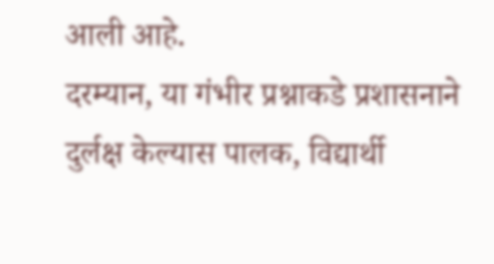आली आहे.
दरम्यान, या गंभीर प्रश्नाकडे प्रशासनाने दुर्लक्ष केल्यास पालक, विद्यार्थी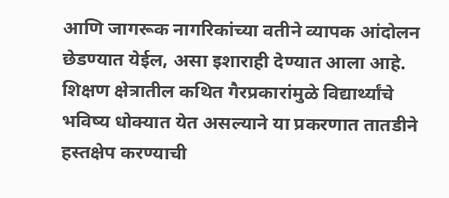आणि जागरूक नागरिकांच्या वतीने व्यापक आंदोलन छेडण्यात येईल, असा इशाराही देण्यात आला आहे. शिक्षण क्षेत्रातील कथित गैरप्रकारांमुळे विद्यार्थ्यांचे भविष्य धोक्यात येत असल्याने या प्रकरणात तातडीने हस्तक्षेप करण्याची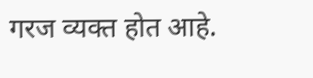गरज व्यक्त होत आहे.